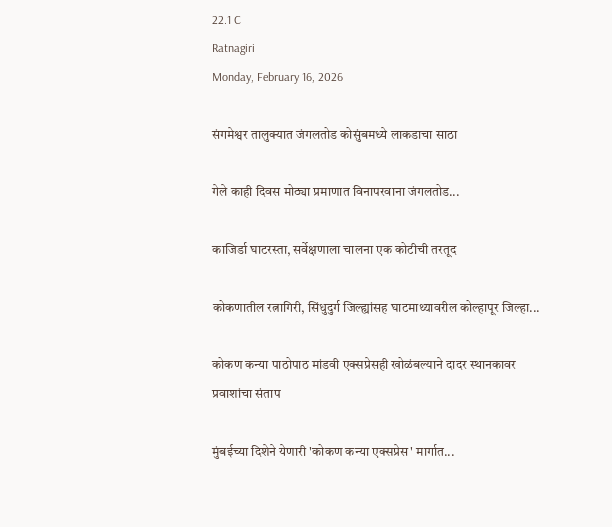22.1 C
Ratnagiri
Monday, February 16, 2026

संगमेश्वर तालुक्यात जंगलतोड कोसुंबमध्ये लाकडाचा साठा

गेले काही दिवस मोठ्या प्रमाणात विनापरवाना जंगलतोड...

काजिर्डा घाटरस्ता, सर्वेक्षणाला चालना एक कोटीची तरतूद

कोकणातील रत्नागिरी, सिंधुदुर्ग जिल्ह्यांसह घाटमाथ्यावरील कोल्हापूर जिल्हा...

कोकण कन्या पाठोपाठ मांडवी एक्सप्रेसही खोळंबल्याने दादर स्थानकावर प्रवाशांचा संताप

मुंबईच्या दिशेने येणारी 'कोकण कन्या एक्सप्रेस' मार्गात...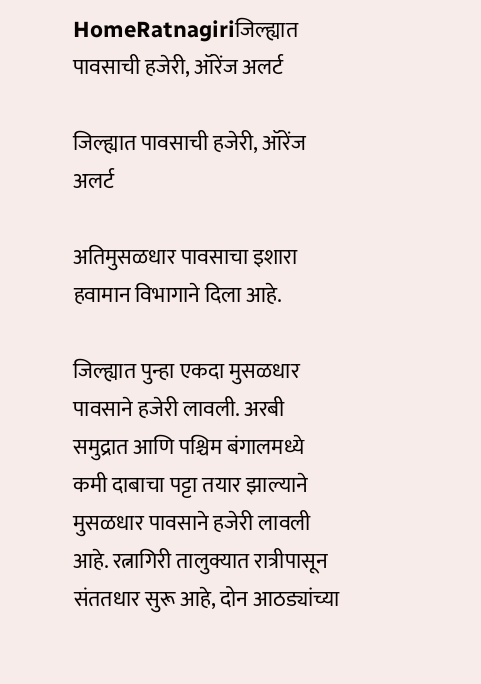HomeRatnagiriजिल्ह्यात पावसाची हजेरी, ऑरेंज अलर्ट

जिल्ह्यात पावसाची हजेरी, ऑरेंज अलर्ट

अतिमुसळधार पावसाचा इशारा हवामान विभागाने दिला आहे.

जिल्ह्यात पुन्हा एकदा मुसळधार पावसाने हजेरी लावली. अरबी समुद्रात आणि पश्चिम बंगालमध्ये कमी दाबाचा पट्टा तयार झाल्याने मुसळधार पावसाने हजेरी लावली आहे. रत्नागिरी तालुक्यात रात्रीपासून संततधार सुरू आहे, दोन आठड्यांच्या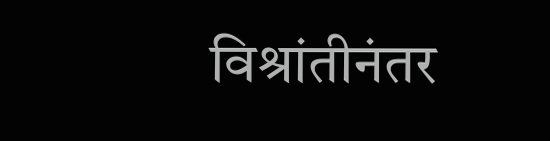विश्रांतीनंतर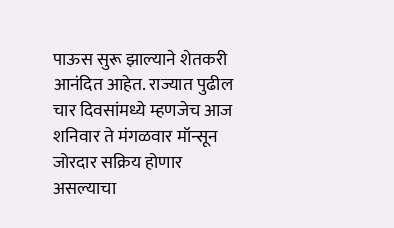पाऊस सुरू झाल्याने शेतकरी आनंदित आहेत. राज्यात पुढील चार दिवसांमध्ये म्हणजेच आज शनिवार ते मंगळवार मॉन्सून जोरदार सक्रिय होणार असल्याचा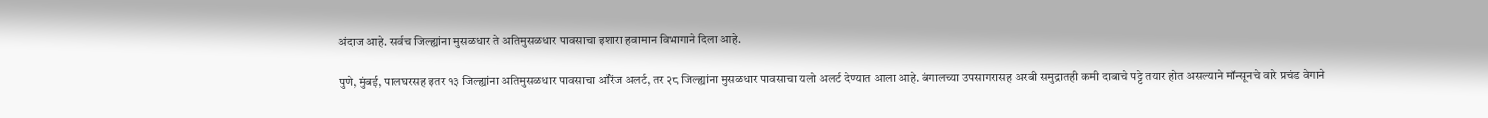अंदाज आहे. सर्वच जिल्ह्यांना मुसळधार ते अतिमुसळधार पावसाचा इशारा हवामान विभागाने दिला आहे.

पुणे, मुंबई, पालघरसह इतर १३ जिल्ह्यांना अतिमुसळधार पावसाचा ऑरेंज अलर्ट, तर २८ जिल्ह्यांना मुसळधार पावसाचा यलो अलर्ट देण्यात आला आहे. बंगालच्या उपसागरासह अरबी समुद्रातही कमी दाबाचे पट्टे तयार होत असल्याने मॉन्सूनचे वारे प्रचंड वेगाने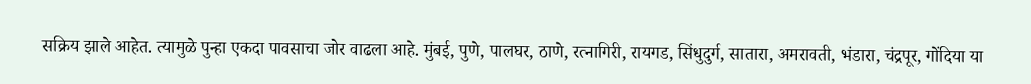सक्रिय झाले आहेत. त्यामुळे पुन्हा एकदा पावसाचा जोर वाढला आहे. मुंबई, पुणे, पालघर, ठाणे, रत्नागिरी, रायगड, सिंधुदुर्ग, सातारा, अमरावती, भंडारा, चंद्रपूर, गोंदिया या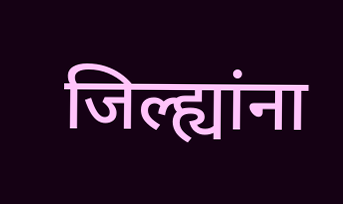जिल्ह्यांना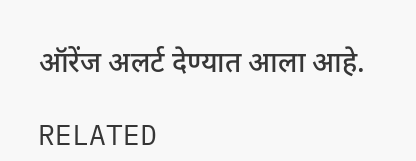ऑरेंज अलर्ट देण्यात आला आहे.

RELATED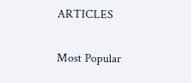ARTICLES

Most Popular